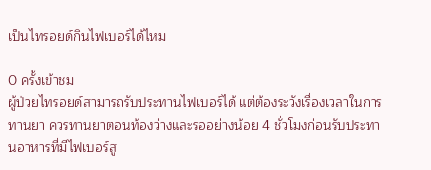เป็นไทรอยด์กินไฟเบอร์ได้ไหม

0 ครั้งเข้าชม
ผู้ป่วยไทรอยด์สามารถรับประทานไฟเบอร์ได้ แต่ต้องระวังเรื่องเวลาในการทานยา ควรทานยาตอนท้องว่างและรออย่างน้อย 4 ชั่วโมงก่อนรับประทานอาหารที่มีไฟเบอร์สู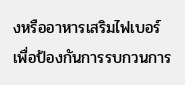งหรืออาหารเสริมไฟเบอร์ เพื่อป้องกันการรบกวนการ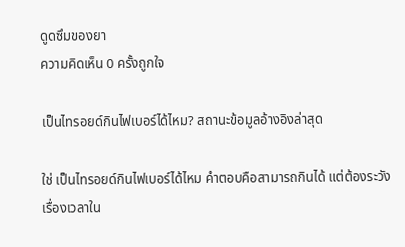ดูดซึมของยา
ความคิดเห็น 0 ครั้งถูกใจ

เป็นไทรอยด์กินไฟเบอร์ได้ไหม? สถานะข้อมูลอ้างอิงล่าสุด

ใช่ เป็นไทรอยด์กินไฟเบอร์ได้ไหม คำตอบคือสามารถกินได้ แต่ต้องระวังเรื่องเวลาใน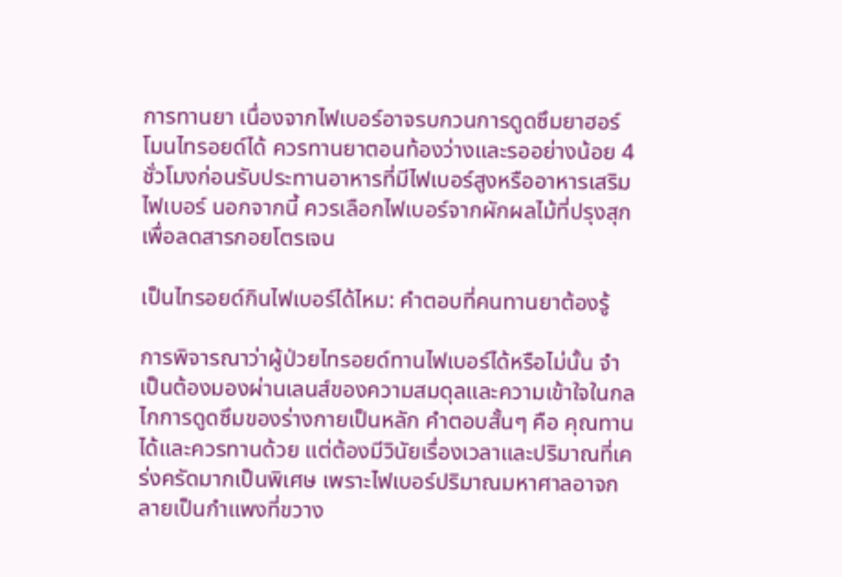การทานยา เนื่องจากไฟเบอร์อาจรบกวนการดูดซึมยาฮอร์โมนไทรอยด์ได้ ควรทานยาตอนท้องว่างและรออย่างน้อย 4 ชั่วโมงก่อนรับประทานอาหารที่มีไฟเบอร์สูงหรืออาหารเสริมไฟเบอร์ นอกจากนี้ ควรเลือกไฟเบอร์จากผักผลไม้ที่ปรุงสุกเพื่อลดสารกอยโตรเจน

เป็นไทรอยด์กินไฟเบอร์ได้ไหม: คำตอบที่คนทานยาต้องรู้

การพิจารณาว่าผู้ป่วยไทรอยด์ทานไฟเบอร์ได้หรือไม่นั้น จำเป็นต้องมองผ่านเลนส์ของความสมดุลและความเข้าใจในกลไกการดูดซึมของร่างกายเป็นหลัก คำตอบสั้นๆ คือ คุณทานได้และควรทานด้วย แต่ต้องมีวินัยเรื่องเวลาและปริมาณที่เคร่งครัดมากเป็นพิเศษ เพราะไฟเบอร์ปริมาณมหาศาลอาจกลายเป็นกำแพงที่ขวาง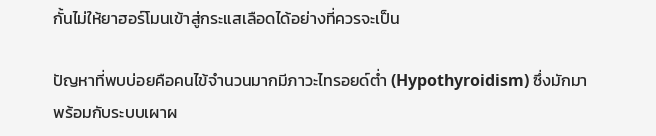กั้นไม่ให้ยาฮอร์โมนเข้าสู่กระแสเลือดได้อย่างที่ควรจะเป็น

ปัญหาที่พบบ่อยคือคนไข้จำนวนมากมีภาวะไทรอยด์ต่ำ (Hypothyroidism) ซึ่งมักมาพร้อมกับระบบเผาผ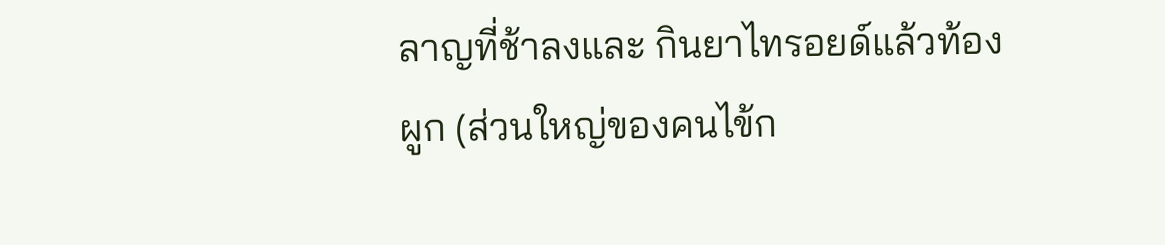ลาญที่ช้าลงและ กินยาไทรอยด์แล้วท้องผูก (ส่วนใหญ่ของคนไข้ก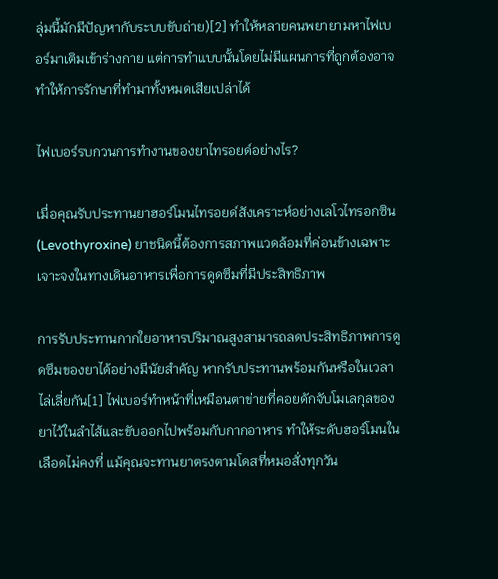ลุ่มนี้มักมีปัญหากับระบบขับถ่าย)[2] ทำให้หลายคนพยายามหาไฟเบอร์มาเติมเข้าร่างกาย แต่การทำแบบนั้นโดยไม่มีแผนการที่ถูกต้องอาจทำให้การรักษาที่ทำมาทั้งหมดเสียเปล่าได้

ไฟเบอร์รบกวนการทำงานของยาไทรอยด์อย่างไร?

เมื่อคุณรับประทานยาฮอร์โมนไทรอยด์สังเคราะห์อย่างเลโวไทรอกซิน (Levothyroxine) ยาชนิดนี้ต้องการสภาพแวดล้อมที่ค่อนข้างเฉพาะเจาะจงในทางเดินอาหารเพื่อการดูดซึมที่มีประสิทธิภาพ

การรับประทานกากใยอาหารปริมาณสูงสามารถลดประสิทธิภาพการดูดซึมของยาได้อย่างมีนัยสำคัญ หากรับประทานพร้อมกันหรือในเวลาไล่เลี่ยกัน[1] ไฟเบอร์ทำหน้าที่เหมือนตาข่ายที่คอยดักจับโมเลกุลของยาไว้ในลำไส้และขับออกไปพร้อมกับกากอาหาร ทำให้ระดับฮอร์โมนในเลือดไม่คงที่ แม้คุณจะทานยาตรงตามโดสที่หมอสั่งทุกวัน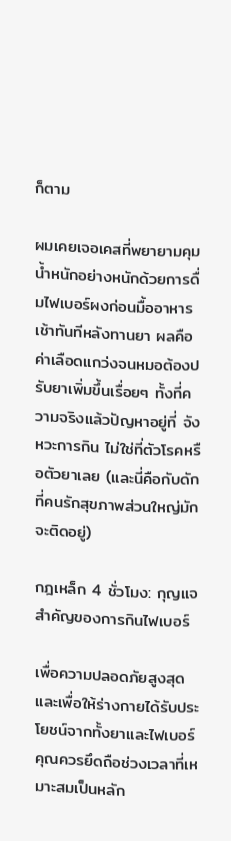ก็ตาม

ผมเคยเจอเคสที่พยายามคุมน้ำหนักอย่างหนักด้วยการดื่มไฟเบอร์ผงก่อนมื้ออาหารเช้าทันทีหลังทานยา ผลคือค่าเลือดแกว่งจนหมอต้องปรับยาเพิ่มขึ้นเรื่อยๆ ทั้งที่ความจริงแล้วปัญหาอยู่ที่ จังหวะการกิน ไม่ใช่ที่ตัวโรคหรือตัวยาเลย (และนี่คือกับดักที่คนรักสุขภาพส่วนใหญ่มักจะติดอยู่)

กฎเหล็ก 4 ชั่วโมง: กุญแจสำคัญของการกินไฟเบอร์

เพื่อความปลอดภัยสูงสุดและเพื่อให้ร่างกายได้รับประโยชน์จากทั้งยาและไฟเบอร์ คุณควรยึดถือช่วงเวลาที่เหมาะสมเป็นหลัก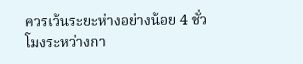ควรเว้นระยะห่างอย่างน้อย 4 ชั่วโมงระหว่างกา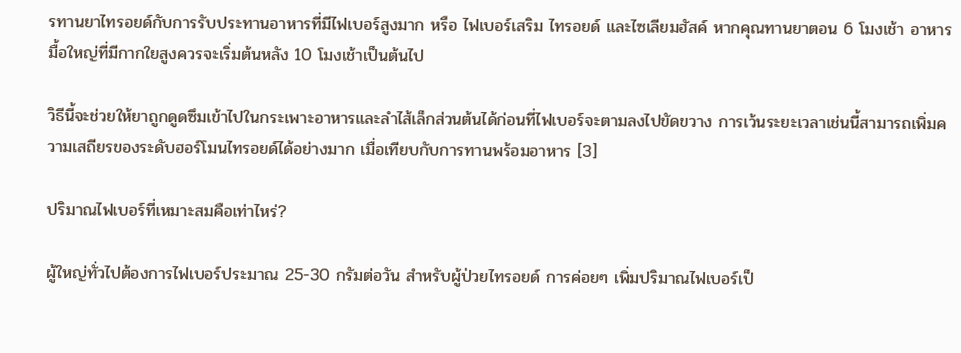รทานยาไทรอยด์กับการรับประทานอาหารที่มีไฟเบอร์สูงมาก หรือ ไฟเบอร์เสริม ไทรอยด์ และไซเลียมฮัสค์ หากคุณทานยาตอน 6 โมงเช้า อาหารมื้อใหญ่ที่มีกากใยสูงควรจะเริ่มต้นหลัง 10 โมงเช้าเป็นต้นไป

วิธีนี้จะช่วยให้ยาถูกดูดซึมเข้าไปในกระเพาะอาหารและลำไส้เล็กส่วนต้นได้ก่อนที่ไฟเบอร์จะตามลงไปขัดขวาง การเว้นระยะเวลาเช่นนี้สามารถเพิ่มความเสถียรของระดับฮอร์โมนไทรอยด์ได้อย่างมาก เมื่อเทียบกับการทานพร้อมอาหาร [3]

ปริมาณไฟเบอร์ที่เหมาะสมคือเท่าไหร่?

ผู้ใหญ่ทั่วไปต้องการไฟเบอร์ประมาณ 25-30 กรัมต่อวัน สำหรับผู้ป่วยไทรอยด์ การค่อยๆ เพิ่มปริมาณไฟเบอร์เป็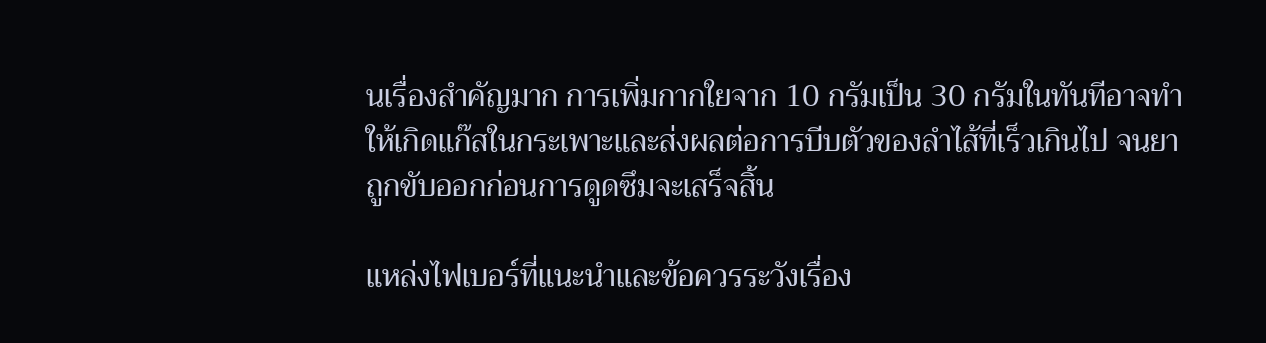นเรื่องสำคัญมาก การเพิ่มกากใยจาก 10 กรัมเป็น 30 กรัมในทันทีอาจทำให้เกิดแก๊สในกระเพาะและส่งผลต่อการบีบตัวของลำไส้ที่เร็วเกินไป จนยาถูกขับออกก่อนการดูดซึมจะเสร็จสิ้น

แหล่งไฟเบอร์ที่แนะนำและข้อควรระวังเรื่อง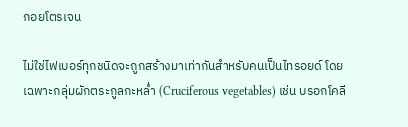กอยโตรเจน

ไม่ใช่ไฟเบอร์ทุกชนิดจะถูกสร้างมาเท่ากันสำหรับคนเป็นไทรอยด์ โดยเฉพาะกลุ่มผักตระกูลกะหล่ำ (Cruciferous vegetables) เช่น บรอกโคลี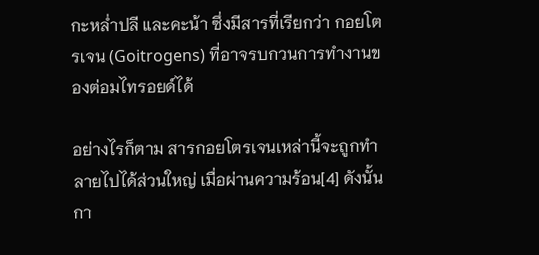กะหล่ำปลี และคะน้า ซึ่งมีสารที่เรียกว่า กอยโตรเจน (Goitrogens) ที่อาจรบกวนการทำงานของต่อมไทรอยด์ได้

อย่างไรก็ตาม สารกอยโตรเจนเหล่านี้จะถูกทำลายไปได้ส่วนใหญ่ เมื่อผ่านความร้อน[4] ดังนั้นกา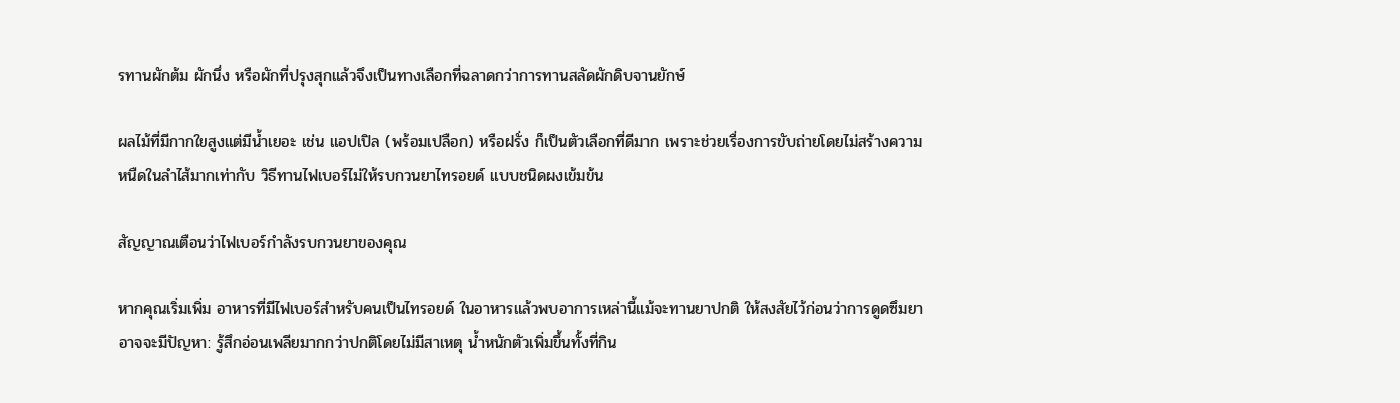รทานผักต้ม ผักนึ่ง หรือผักที่ปรุงสุกแล้วจึงเป็นทางเลือกที่ฉลาดกว่าการทานสลัดผักดิบจานยักษ์

ผลไม้ที่มีกากใยสูงแต่มีน้ำเยอะ เช่น แอปเปิล (พร้อมเปลือก) หรือฝรั่ง ก็เป็นตัวเลือกที่ดีมาก เพราะช่วยเรื่องการขับถ่ายโดยไม่สร้างความหนืดในลำไส้มากเท่ากับ วิธีทานไฟเบอร์ไม่ให้รบกวนยาไทรอยด์ แบบชนิดผงเข้มข้น

สัญญาณเตือนว่าไฟเบอร์กำลังรบกวนยาของคุณ

หากคุณเริ่มเพิ่ม อาหารที่มีไฟเบอร์สำหรับคนเป็นไทรอยด์ ในอาหารแล้วพบอาการเหล่านี้แม้จะทานยาปกติ ให้สงสัยไว้ก่อนว่าการดูดซึมยาอาจจะมีปัญหา: รู้สึกอ่อนเพลียมากกว่าปกติโดยไม่มีสาเหตุ น้ำหนักตัวเพิ่มขึ้นทั้งที่กิน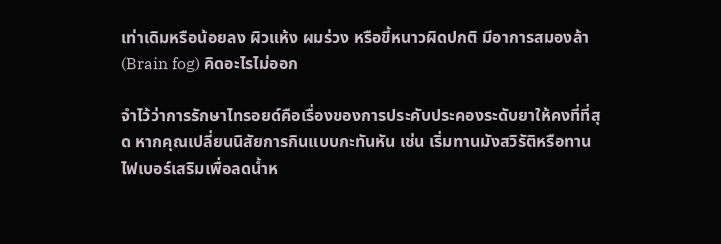เท่าเดิมหรือน้อยลง ผิวแห้ง ผมร่วง หรือขี้หนาวผิดปกติ มีอาการสมองล้า (Brain fog) คิดอะไรไม่ออก

จำไว้ว่าการรักษาไทรอยด์คือเรื่องของการประคับประคองระดับยาให้คงที่ที่สุด หากคุณเปลี่ยนนิสัยการกินแบบกะทันหัน เช่น เริ่มทานมังสวิรัติหรือทานไฟเบอร์เสริมเพื่อลดน้ำห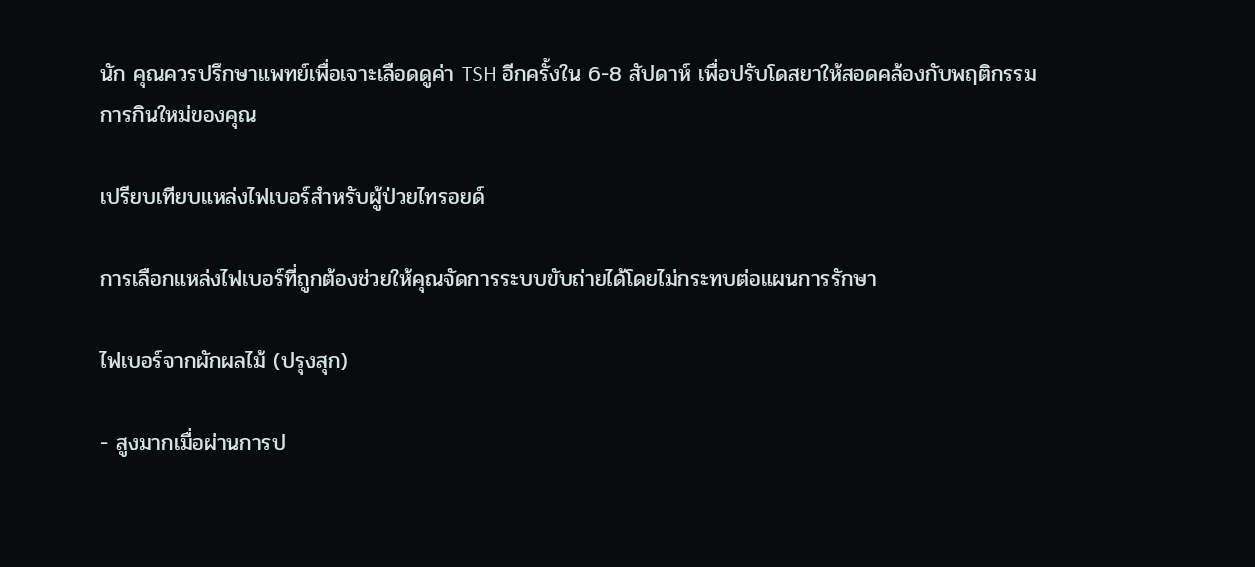นัก คุณควรปรึกษาแพทย์เพื่อเจาะเลือดดูค่า TSH อีกครั้งใน 6-8 สัปดาห์ เพื่อปรับโดสยาให้สอดคล้องกับพฤติกรรมการกินใหม่ของคุณ

เปรียบเทียบแหล่งไฟเบอร์สำหรับผู้ป่วยไทรอยด์

การเลือกแหล่งไฟเบอร์ที่ถูกต้องช่วยให้คุณจัดการระบบขับถ่ายได้โดยไม่กระทบต่อแผนการรักษา

ไฟเบอร์จากผักผลไม้ (ปรุงสุก)

- สูงมากเมื่อผ่านการป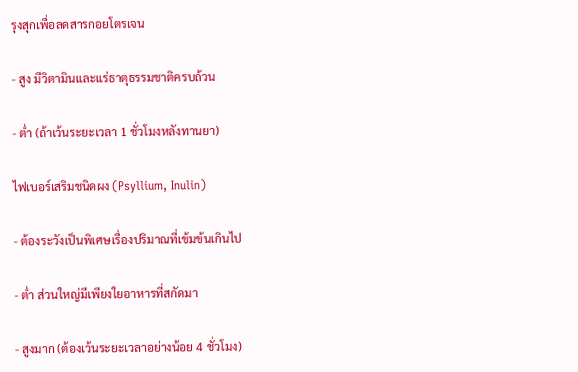รุงสุกเพื่อลดสารกอยโตรเจน

- สูง มีวิตามินและแร่ธาตุธรรมชาติครบถ้วน

- ต่ำ (ถ้าเว้นระยะเวลา 1 ชั่วโมงหลังทานยา)

ไฟเบอร์เสริมชนิดผง (Psyllium, Inulin)

- ต้องระวังเป็นพิเศษเรื่องปริมาณที่เข้มข้นเกินไป

- ต่ำ ส่วนใหญ่มีเพียงใยอาหารที่สกัดมา

- สูงมาก (ต้องเว้นระยะเวลาอย่างน้อย 4 ชั่วโมง)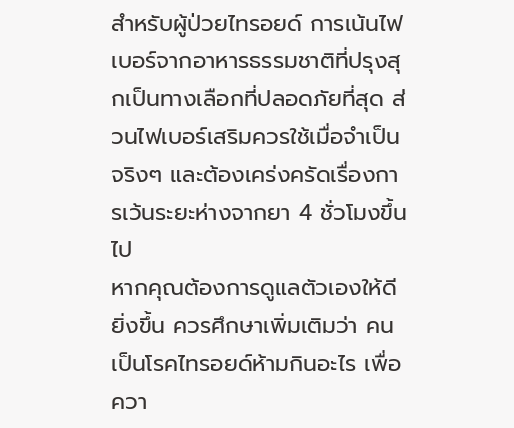สำหรับผู้ป่วยไทรอยด์ การเน้นไฟเบอร์จากอาหารธรรมชาติที่ปรุงสุกเป็นทางเลือกที่ปลอดภัยที่สุด ส่วนไฟเบอร์เสริมควรใช้เมื่อจำเป็นจริงๆ และต้องเคร่งครัดเรื่องการเว้นระยะห่างจากยา 4 ชั่วโมงขึ้นไป
หากคุณต้องการดูแลตัวเองให้ดียิ่งขึ้น ควรศึกษาเพิ่มเติมว่า คนเป็นโรคไทรอยด์ห้ามกินอะไร เพื่อควา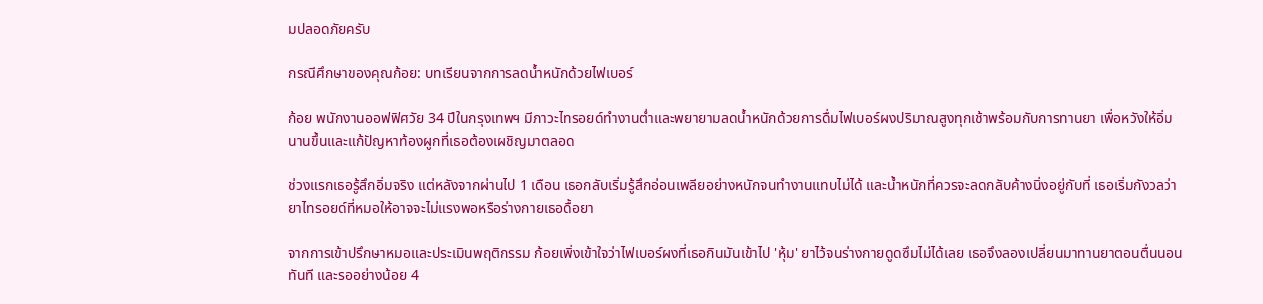มปลอดภัยครับ

กรณีศึกษาของคุณก้อย: บทเรียนจากการลดน้ำหนักด้วยไฟเบอร์

ก้อย พนักงานออฟฟิศวัย 34 ปีในกรุงเทพฯ มีภาวะไทรอยด์ทำงานต่ำและพยายามลดน้ำหนักด้วยการดื่มไฟเบอร์ผงปริมาณสูงทุกเช้าพร้อมกับการทานยา เพื่อหวังให้อิ่มนานขึ้นและแก้ปัญหาท้องผูกที่เธอต้องเผชิญมาตลอด

ช่วงแรกเธอรู้สึกอิ่มจริง แต่หลังจากผ่านไป 1 เดือน เธอกลับเริ่มรู้สึกอ่อนเพลียอย่างหนักจนทำงานแทบไม่ได้ และน้ำหนักที่ควรจะลดกลับค้างนิ่งอยู่กับที่ เธอเริ่มกังวลว่ายาไทรอยด์ที่หมอให้อาจจะไม่แรงพอหรือร่างกายเธอดื้อยา

จากการเข้าปรึกษาหมอและประเมินพฤติกรรม ก้อยเพิ่งเข้าใจว่าไฟเบอร์ผงที่เธอกินมันเข้าไป 'หุ้ม' ยาไว้จนร่างกายดูดซึมไม่ได้เลย เธอจึงลองเปลี่ยนมาทานยาตอนตื่นนอนทันที และรออย่างน้อย 4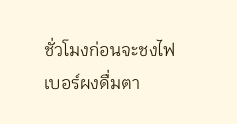ชั่วโมงก่อนจะชงไฟเบอร์ผงดื่มตา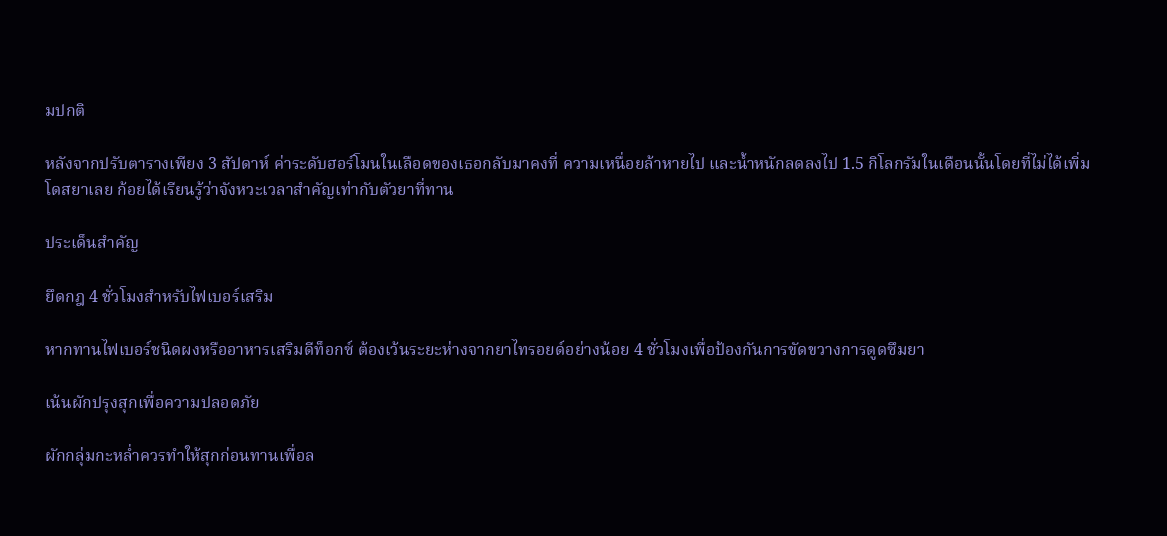มปกติ

หลังจากปรับตารางเพียง 3 สัปดาห์ ค่าระดับฮอร์โมนในเลือดของเธอกลับมาคงที่ ความเหนื่อยล้าหายไป และน้ำหนักลดลงไป 1.5 กิโลกรัมในเดือนนั้นโดยที่ไม่ได้เพิ่มโดสยาเลย ก้อยได้เรียนรู้ว่าจังหวะเวลาสำคัญเท่ากับตัวยาที่ทาน

ประเด็นสำคัญ

ยึดกฎ 4 ชั่วโมงสำหรับไฟเบอร์เสริม

หากทานไฟเบอร์ชนิดผงหรืออาหารเสริมดีท็อกซ์ ต้องเว้นระยะห่างจากยาไทรอยด์อย่างน้อย 4 ชั่วโมงเพื่อป้องกันการขัดขวางการดูดซึมยา

เน้นผักปรุงสุกเพื่อความปลอดภัย

ผักกลุ่มกะหล่ำควรทำให้สุกก่อนทานเพื่อล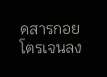ดสารกอยโตรเจนลง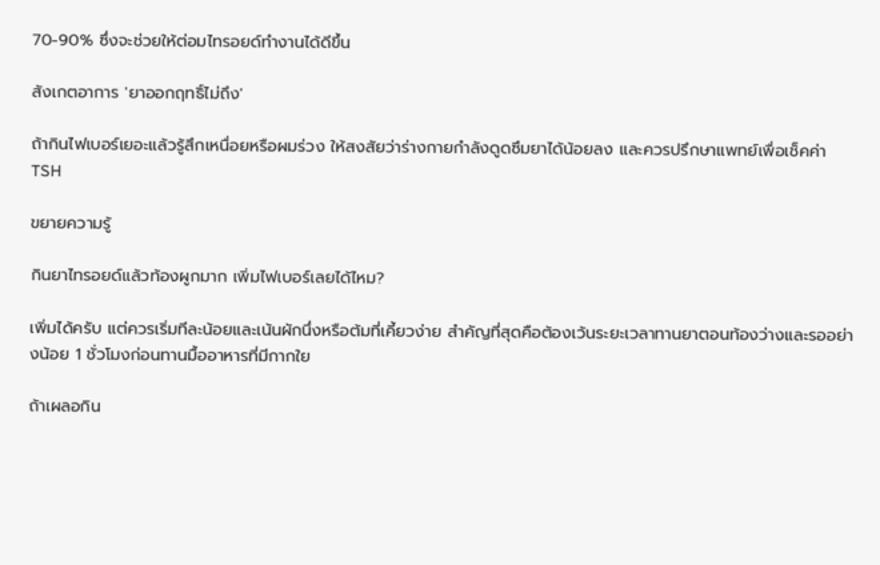70-90% ซึ่งจะช่วยให้ต่อมไทรอยด์ทำงานได้ดีขึ้น

สังเกตอาการ 'ยาออกฤทธิ์ไม่ถึง'

ถ้ากินไฟเบอร์เยอะแล้วรู้สึกเหนื่อยหรือผมร่วง ให้สงสัยว่าร่างกายกำลังดูดซึมยาได้น้อยลง และควรปรึกษาแพทย์เพื่อเช็คค่า TSH

ขยายความรู้

กินยาไทรอยด์แล้วท้องผูกมาก เพิ่มไฟเบอร์เลยได้ไหม?

เพิ่มได้ครับ แต่ควรเริ่มทีละน้อยและเน้นผักนึ่งหรือต้มที่เคี้ยวง่าย สำคัญที่สุดคือต้องเว้นระยะเวลาทานยาตอนท้องว่างและรออย่างน้อย 1 ชั่วโมงก่อนทานมื้ออาหารที่มีกากใย

ถ้าเผลอกิน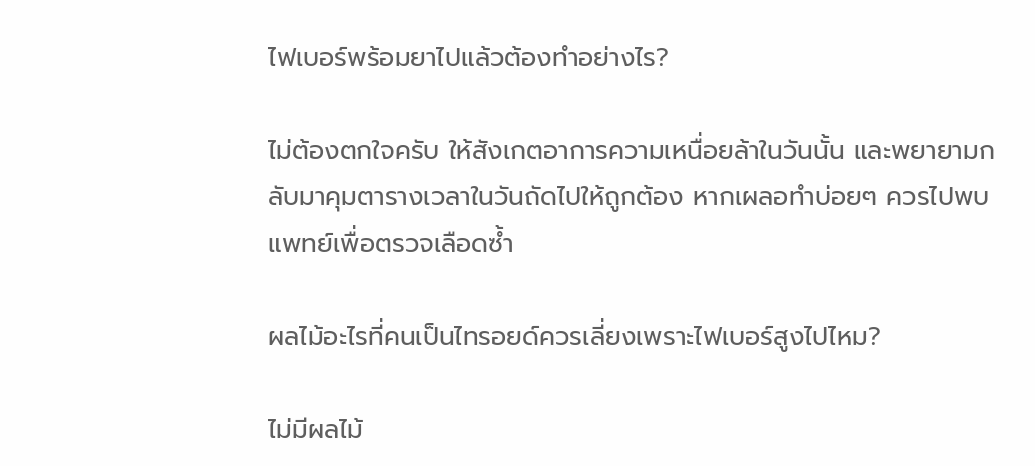ไฟเบอร์พร้อมยาไปแล้วต้องทำอย่างไร?

ไม่ต้องตกใจครับ ให้สังเกตอาการความเหนื่อยล้าในวันนั้น และพยายามกลับมาคุมตารางเวลาในวันถัดไปให้ถูกต้อง หากเผลอทำบ่อยๆ ควรไปพบแพทย์เพื่อตรวจเลือดซ้ำ

ผลไม้อะไรที่คนเป็นไทรอยด์ควรเลี่ยงเพราะไฟเบอร์สูงไปไหม?

ไม่มีผลไม้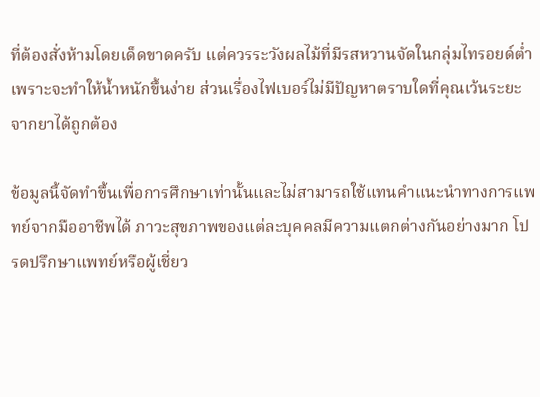ที่ต้องสั่งห้ามโดยเด็ดขาดครับ แต่ควรระวังผลไม้ที่มีรสหวานจัดในกลุ่มไทรอยด์ต่ำเพราะจะทำให้น้ำหนักขึ้นง่าย ส่วนเรื่องไฟเบอร์ไม่มีปัญหาตราบใดที่คุณเว้นระยะจากยาได้ถูกต้อง

ข้อมูลนี้จัดทำขึ้นเพื่อการศึกษาเท่านั้นและไม่สามารถใช้แทนคำแนะนำทางการแพทย์จากมืออาชีพได้ ภาวะสุขภาพของแต่ละบุคคลมีความแตกต่างกันอย่างมาก โปรดปรึกษาแพทย์หรือผู้เชี่ยว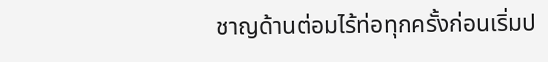ชาญด้านต่อมไร้ท่อทุกครั้งก่อนเริ่มป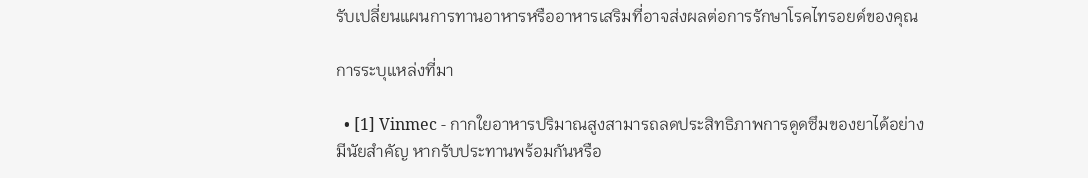รับเปลี่ยนแผนการทานอาหารหรืออาหารเสริมที่อาจส่งผลต่อการรักษาโรคไทรอยด์ของคุณ

การระบุแหล่งที่มา

  • [1] Vinmec - กากใยอาหารปริมาณสูงสามารถลดประสิทธิภาพการดูดซึมของยาได้อย่างมีนัยสำคัญ หากรับประทานพร้อมกันหรือ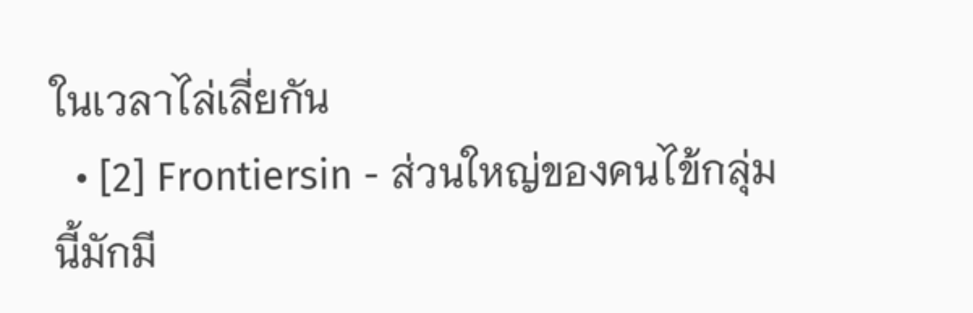ในเวลาไล่เลี่ยกัน
  • [2] Frontiersin - ส่วนใหญ่ของคนไข้กลุ่มนี้มักมี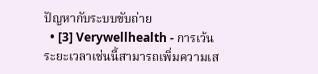ปัญหากับระบบขับถ่าย
  • [3] Verywellhealth - การเว้นระยะเวลาเช่นนี้สามารถเพิ่มความเส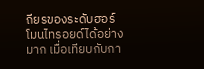ถียรของระดับฮอร์โมนไทรอยด์ได้อย่างมาก เมื่อเทียบกับกา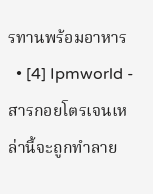รทานพร้อมอาหาร
  • [4] Ipmworld - สารกอยโตรเจนเหล่านี้จะถูกทำลาย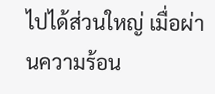ไปได้ส่วนใหญ่ เมื่อผ่านความร้อน